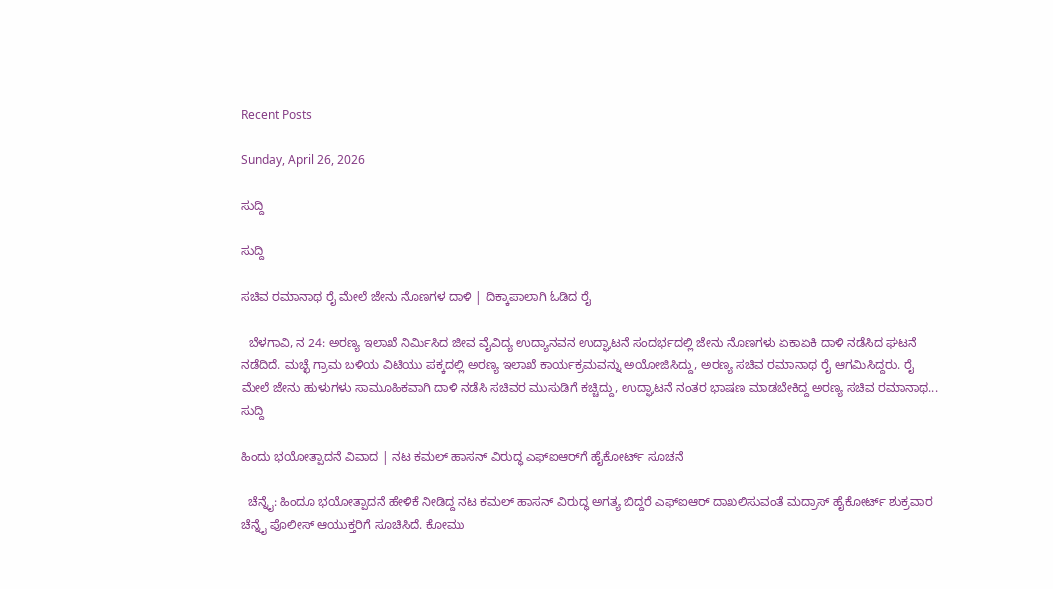Recent Posts

Sunday, April 26, 2026

ಸುದ್ದಿ

ಸುದ್ದಿ

ಸಚಿವ ರಮಾನಾಥ ರೈ ಮೇಲೆ ಜೇನು ನೊಣಗಳ ದಾಳಿ | ದಿಕ್ಕಾಪಾಲಾಗಿ ಓಡಿದ ರೈ

  ಬೆಳಗಾವಿ, ನ 24: ಅರಣ್ಯ ಇಲಾಖೆ ನಿರ್ಮಿಸಿದ ಜೀವ ವೈವಿದ್ಯ ಉದ್ಯಾನವನ ಉದ್ಘಾಟನೆ ಸಂದರ್ಭದಲ್ಲಿ ಜೇನು ನೊಣಗಳು ಏಕಾ‌ಏಕಿ ದಾಳಿ ನಡೆಸಿದ ಘಟನೆ ನಡೆದಿದೆ. ಮಚ್ಛೆ ಗ್ರಾಮ ಬಳಿಯ ವಿಟಿಯು ಪಕ್ಕದಲ್ಲಿ ಅರಣ್ಯ ಇಲಾಖೆ ಕಾರ್ಯಕ್ರಮವನ್ನು ಅಯೋಜಿಸಿದ್ದು, ಅರಣ್ಯ ಸಚಿವ ರಮಾನಾಥ ರೈ ಆಗಮಿಸಿದ್ದರು. ರೈ ಮೇಲೆ ಜೇನು ಹುಳುಗಳು ಸಾಮೂಹಿಕವಾಗಿ ದಾಳಿ ನಡೆಸಿ ಸಚಿವರ ಮುಸುಡಿಗೆ ಕಚ್ಚಿದ್ದು, ಉದ್ಘಾಟನೆ ನಂತರ ಭಾಷಣ ಮಾಡಬೇಕಿದ್ದ ಅರಣ್ಯ ಸಚಿವ ರಮಾನಾಥ...
ಸುದ್ದಿ

ಹಿಂದು ಭಯೋತ್ಪಾದನೆ ವಿವಾದ | ನಟ ಕಮಲ್‌ ಹಾಸನ್‌ ವಿರುದ್ಧ ಎಫ್ಐಆರ್‌ಗೆ ಹೈಕೋರ್ಟ್‌ ಸೂಚನೆ

  ಚೆನ್ನೈ: ಹಿಂದೂ ಭಯೋತ್ಪಾದನೆ ಹೇಳಿಕೆ ನೀಡಿದ್ದ ನಟ ಕಮಲ್‌ ಹಾಸನ್‌ ವಿರುದ್ಧ ಅಗತ್ಯ ಬಿದ್ದರೆ ಎಫ್‌ಐಆರ್‌ ದಾಖಲಿಸುವಂತೆ ಮದ್ರಾಸ್ ಹೈಕೋರ್ಟ್ ಶುಕ್ರವಾರ ಚೆನ್ನೈ ಪೊಲೀಸ್ ಆಯುಕ್ತರಿಗೆ ಸೂಚಿಸಿದೆ. ಕೋಮು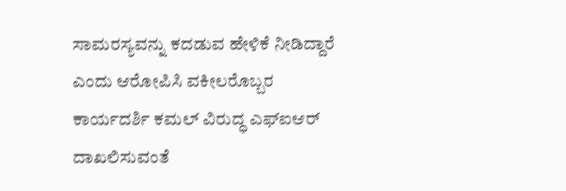ಸಾಮರಸ್ಯವನ್ನು ಕದಡುವ ಹೇಳಿಕೆ ನೀಡಿದ್ದಾರೆ ಎಂದು ಆರೋಪಿಸಿ ವಕೀಲರೊಬ್ಬರ ಕಾರ್ಯದರ್ಶಿ ಕಮಲ್‌ ವಿರುದ್ಧ ಎಫ್‌ಐಆರ್‌ ದಾಖಲಿಸುವಂತೆ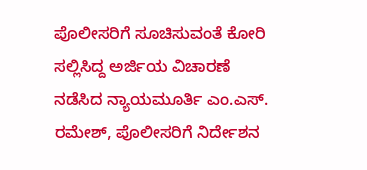ಪೊಲೀಸರಿಗೆ ಸೂಚಿಸುವಂತೆ ಕೋರಿ ಸಲ್ಲಿಸಿದ್ದ ಅರ್ಜಿಯ ವಿಚಾರಣೆ ನಡೆಸಿದ ನ್ಯಾಯಮೂರ್ತಿ ಎಂ.ಎಸ್‌. ರಮೇಶ್‌, ಪೊಲೀಸರಿಗೆ ನಿರ್ದೇಶನ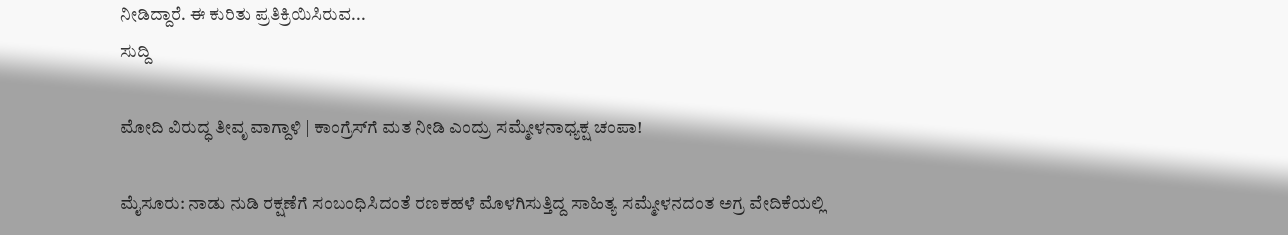ನೀಡಿದ್ದಾರೆ. ಈ ಕುರಿತು ಪ್ರತಿಕ್ರಿಯಿಸಿರುವ...
ಸುದ್ದಿ

ಮೋದಿ ವಿರುದ್ಧ ತೀವೃ ವಾಗ್ದಾಳಿ | ಕಾಂಗ್ರೆಸ್‌ಗೆ ಮತ ನೀಡಿ ಎಂದ್ರು ಸಮ್ಮೇಳನಾಧ್ಯಕ್ಷ ಚಂಪಾ!

ಮೈಸೂರು: ನಾಡು ನುಡಿ ರಕ್ಷಣೆಗೆ ಸಂಬಂಧಿಸಿದಂತೆ ರಣಕಹಳೆ ಮೊಳಗಿಸುತ್ತಿದ್ದ ಸಾಹಿತ್ಯ ಸಮ್ಮೇಳನದಂತ ಅಗ್ರ ವೇದಿಕೆಯಲ್ಲಿ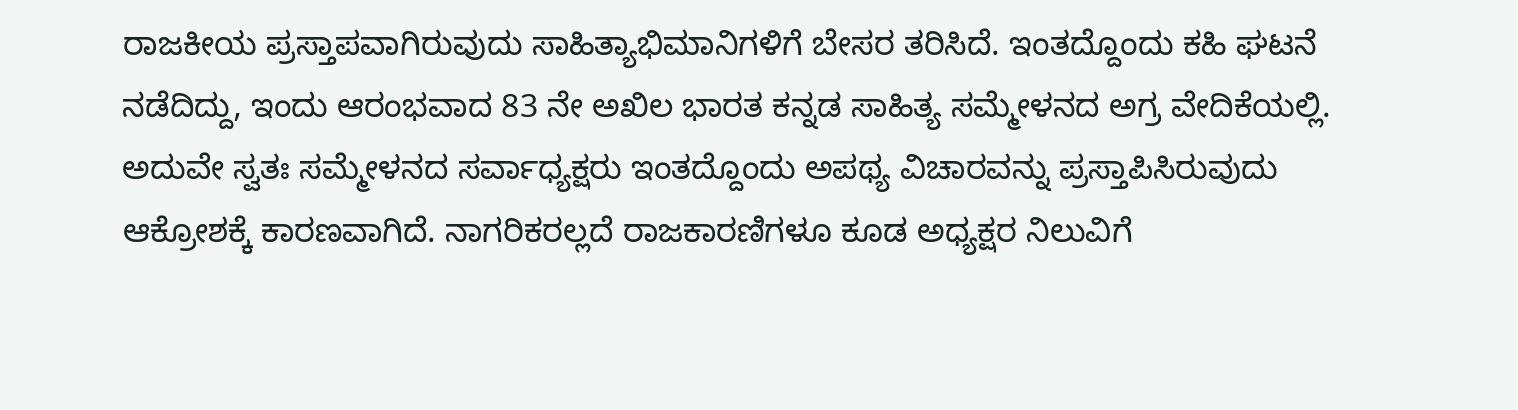ರಾಜಕೀಯ ಪ್ರಸ್ತಾಪವಾಗಿರುವುದು ಸಾಹಿತ್ಯಾಭಿಮಾನಿಗಳಿಗೆ ಬೇಸರ ತರಿಸಿದೆ. ಇಂತದ್ದೊಂದು ಕಹಿ ಘಟನೆ ನಡೆದಿದ್ದು, ಇಂದು ಆರಂಭವಾದ 83 ನೇ ಅಖಿಲ ಭಾರತ ಕನ್ನಡ ಸಾಹಿತ್ಯ ಸಮ್ಮೇಳನದ ಅಗ್ರ ವೇದಿಕೆಯಲ್ಲಿ. ಅದುವೇ ಸ್ವತಃ ಸಮ್ಮೇಳನದ ಸರ್ವಾಧ್ಯಕ್ಷರು ಇಂತದ್ದೊಂದು ಅಪಥ್ಯ ವಿಚಾರವನ್ನು ಪ್ರಸ್ತಾಪಿಸಿರುವುದು ಆಕ್ರೋಶಕ್ಕೆ ಕಾರಣವಾಗಿದೆ. ನಾಗರಿಕರಲ್ಲದೆ ರಾಜಕಾರಣಿಗಳೂ ಕೂಡ ಅಧ್ಯಕ್ಷರ ನಿಲುವಿಗೆ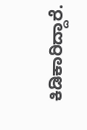ಕಿಡಿಕಾರಿದ್ದಾರೆ.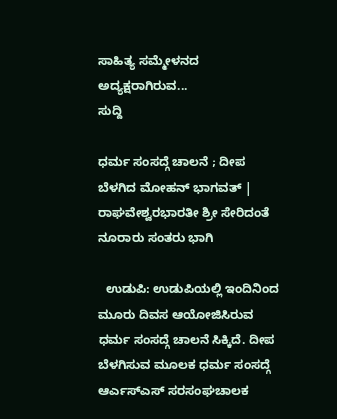ಸಾಹಿತ್ಯ ಸಮ್ಮೇಳನದ ಅದ್ಯಕ್ಷರಾಗಿರುವ...
ಸುದ್ದಿ

ಧರ್ಮ ಸಂಸದ್ಗೆ ಚಾಲನೆ ; ದೀಪ ಬೆಳಗಿದ ಮೋಹನ್ ಭಾಗವತ್ | ರಾಘವೇಶ್ವರಭಾರತೀ ಶ್ರೀ ಸೇರಿದಂತೆ ನೂರಾರು ಸಂತರು ಭಾಗಿ

  ಉಡುಪಿ: ಉಡುಪಿಯಲ್ಲಿ ಇಂದಿನಿಂದ ಮೂರು ದಿವಸ ಆಯೋಜಿಸಿರುವ ಧರ್ಮ ಸಂಸದ್ಗೆ ಚಾಲನೆ ಸಿಕ್ಕಿದೆ. ದೀಪ ಬೆಳಗಿಸುವ ಮೂಲಕ ಧರ್ಮ ಸಂಸದ್ಗೆ ಆರ್ಎಸ್ಎಸ್ ಸರಸಂಘಚಾಲಕ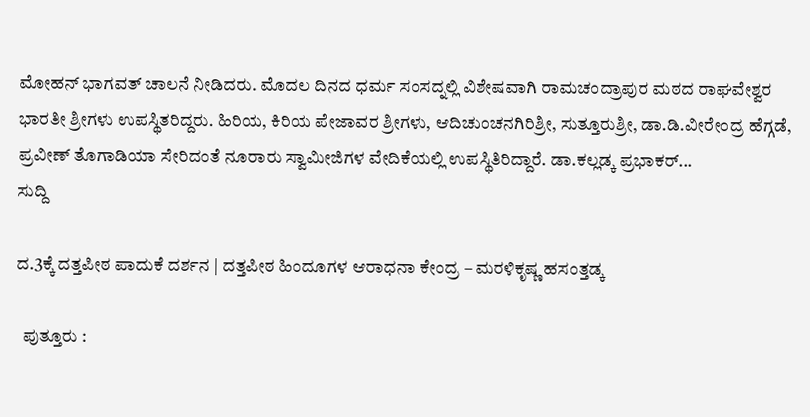ಮೋಹನ್ ಭಾಗವತ್ ಚಾಲನೆ ನೀಡಿದರು. ಮೊದಲ ದಿನದ ಧರ್ಮ ಸಂಸದ್ನಲ್ಲಿ ವಿಶೇಷವಾಗಿ ರಾಮಚಂದ್ರಾಪುರ ಮಠದ ರಾಘವೇಶ್ವರ ಭಾರತೀ ಶ್ರೀಗಳು ಉಪಸ್ಥಿತರಿದ್ದರು. ಹಿರಿಯ, ಕಿರಿಯ ಪೇಜಾವರ ಶ್ರೀಗಳು, ಆದಿಚುಂಚನಗಿರಿಶ್ರೀ, ಸುತ್ತೂರುಶ್ರೀ, ಡಾ.ಡಿ.ವೀರೇಂದ್ರ ಹೆಗ್ಗಡೆ, ಪ್ರವೀಣ್ ತೊಗಾಡಿಯಾ ಸೇರಿದಂತೆ ನೂರಾರು ಸ್ವಾಮೀಜಿಗಳ ವೇದಿಕೆಯಲ್ಲಿ ಉಪಸ್ಥಿತಿರಿದ್ದಾರೆ. ಡಾ.ಕಲ್ಲಡ್ಕ ಪ್ರಭಾಕರ್...
ಸುದ್ದಿ

ದ.3ಕ್ಕೆ ದತ್ತಪೀಠ ಪಾದುಕೆ ದರ್ಶನ | ದತ್ತಪೀಠ ಹಿಂದೂಗಳ ಆರಾಧನಾ ಕೇಂದ್ರ – ಮರಳಿಕೃಷ್ಣ ಹಸಂತ್ತಡ್ಕ

  ಪುತ್ತೂರು :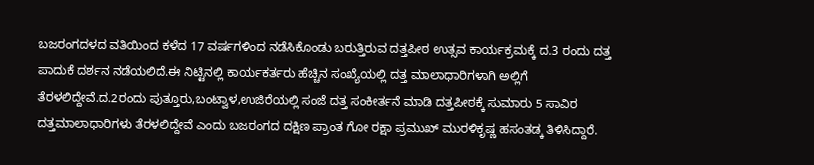ಬಜರಂಗದಳದ ವತಿಯಿಂದ ಕಳೆದ 17 ವರ್ಷಗಳಿಂದ ನಡೆಸಿಕೊಂಡು ಬರುತ್ತಿರುವ ದತ್ತಪೀಠ ಉತ್ಸವ ಕಾರ್ಯಕ್ರಮಕ್ಕೆ ದ.3 ರಂದು ದತ್ತ ಪಾದುಕೆ ದರ್ಶನ ನಡೆಯಲಿದೆ.ಈ ನಿಟ್ಟಿನಲ್ಲಿ ಕಾರ್ಯಕರ್ತರು ಹೆಚ್ಚಿನ ಸಂಖ್ಯೆಯಲ್ಲಿ ದತ್ತ ಮಾಲಾಧಾರಿಗಳಾಗಿ ಅಲ್ಲಿಗೆ ತೆರಳಲಿದ್ದೇವೆ.ದ.2ರಂದು ಪುತ್ತೂರು,ಬಂಟ್ವಾಳ,ಉಜಿರೆಯಲ್ಲಿ ಸಂಜೆ ದತ್ತ ಸಂಕೀರ್ತನೆ ಮಾಡಿ ದತ್ತಪೀಠಕ್ಕೆ ಸುಮಾರು 5 ಸಾವಿರ ದತ್ತಮಾಲಾಧಾರಿಗಳು ತೆರಳಲಿದ್ದೇವೆ ಎಂದು ಬಜರಂಗದ ದಕ್ಷಿಣ ಪ್ರಾಂತ ಗೋ ರಕ್ಷಾ ಪ್ರಮುಖ್ ಮುರಳಿಕೃಷ್ಣ ಹಸಂತಡ್ಕ ತಿಳಿಸಿದ್ದಾರೆ.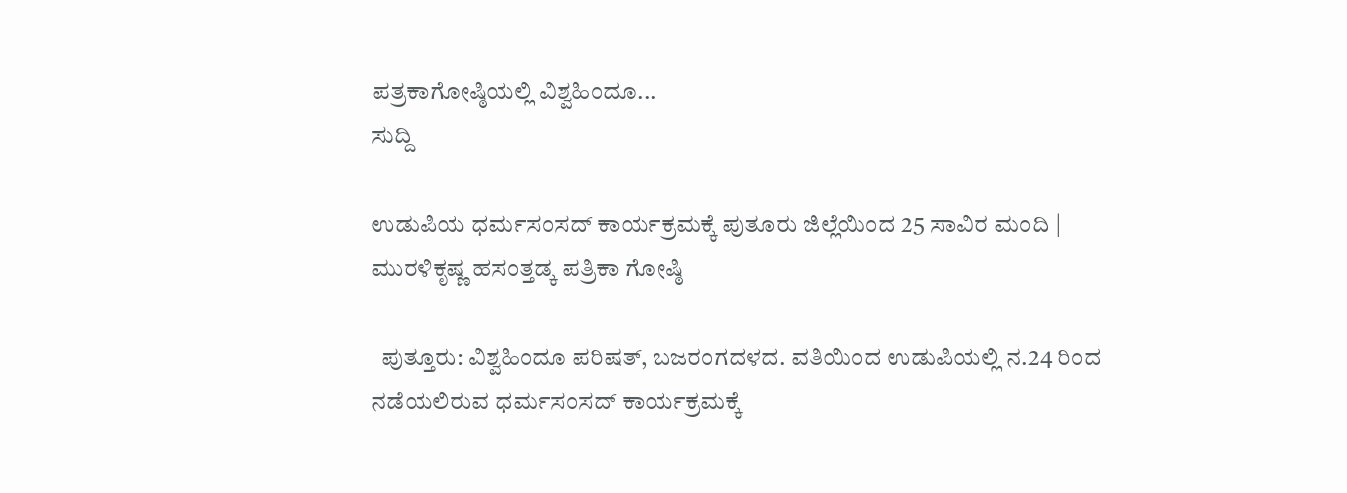ಪತ್ರಕಾಗೋಷ್ಠಿಯಲ್ಲಿ ವಿಶ್ವಹಿಂದೂ...
ಸುದ್ದಿ

ಉಡುಪಿಯ ಧರ್ಮಸಂಸದ್ ಕಾರ್ಯಕ್ರಮಕ್ಕೆ ಪುತೂರು ಜಿಲ್ಲೆಯಿಂದ 25 ಸಾವಿರ ಮಂದಿ | ಮುರಳಿಕೃಷ್ಣ ಹಸಂತ್ತಡ್ಕ ಪತ್ರಿಕಾ ಗೋಷ್ಠಿ

  ಪುತ್ತೂರು: ವಿಶ್ವಹಿಂದೂ ಪರಿಷತ್, ಬಜರಂಗದಳದ. ವತಿಯಿಂದ ಉಡುಪಿಯಲ್ಲಿ ನ.24 ರಿಂದ ನಡೆಯಲಿರುವ ಧರ್ಮಸಂಸದ್ ಕಾರ್ಯಕ್ರಮಕ್ಕೆ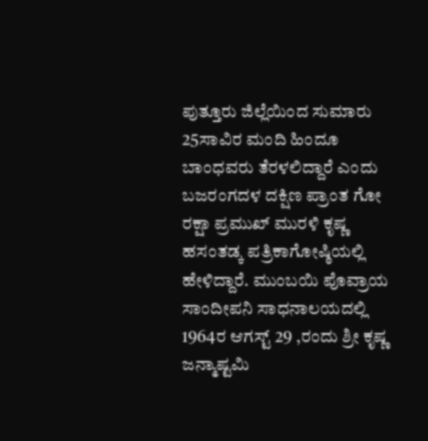ಪುತ್ತೂರು ಜಿಲ್ಲೆಯಿಂದ ಸುಮಾರು 25ಸಾವಿರ ಮಂದಿ ಹಿಂದೂ ಬಾಂಧವರು ತೆರಳಲಿದ್ದಾರೆ ಎಂದು ಬಜರಂಗದಳ ದಕ್ಷಿಣ ಪ್ರಾಂತ ಗೋ ರಕ್ಷಾ ಪ್ರಮುಖ್ ಮುರಳಿ ಕೃಷ್ಣ ಹಸಂತಡ್ಕ ಪತ್ರಿಕಾಗೋಷ್ಠಿಯಲ್ಲಿ ಹೇಳಿದ್ದಾರೆ. ಮುಂಬಯಿ ಪೊವ್ರಾಯ ಸಾಂದೀಪನಿ ಸಾಧನಾಲಯದಲ್ಲಿ 1964ರ ಆಗಸ್ಟ್ 29 ,ರಂದು ಶ್ರೀ ಕೃಷ್ಣ ಜನ್ಮಾಷ್ಟಮಿ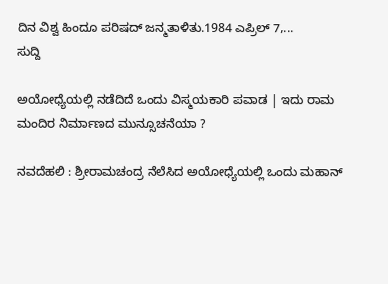ದಿನ ವಿಶ್ವ ಹಿಂದೂ ಪರಿಷದ್ ಜನ್ಮತಾಳಿತು.1984 ಎಪ್ರಿಲ್ 7,...
ಸುದ್ದಿ

ಅಯೋಧ್ಯೆಯಲ್ಲಿ ನಡೆದಿದೆ ಒಂದು ವಿಸ್ಮಯಕಾರಿ ಪವಾಡ | ಇದು ರಾಮ ಮಂದಿರ ನಿರ್ಮಾಣದ ಮುನ್ಸೂಚನೆಯಾ ?

ನವದೆಹಲಿ : ಶ್ರೀರಾಮಚಂದ್ರ ನೆಲೆಸಿದ ಅಯೋಧ್ಯೆಯಲ್ಲಿ ಒಂದು ಮಹಾನ್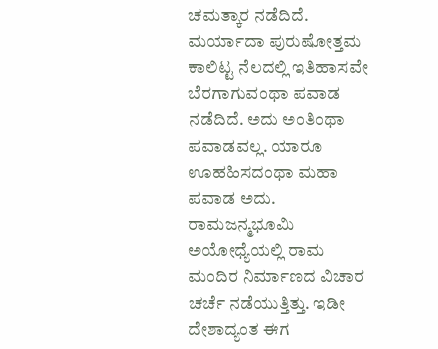ಚಮತ್ಕಾರ ನಡೆದಿದೆ. ಮರ್ಯಾದಾ ಪುರುಷೋತ್ತಮ ಕಾಲಿಟ್ಟ ನೆಲದಲ್ಲಿ ಇತಿಹಾಸವೇ ಬೆರಗಾಗುವಂಥಾ ಪವಾಡ ನಡೆದಿದೆ. ಅದು ಅಂತಿಂಥಾ ಪವಾಡವಲ್ಲ. ಯಾರೂ ಊಹಹಿಸದಂಥಾ ಮಹಾ ಪವಾಡ ಅದು. ರಾಮಜನ್ಮಭೂಮಿ ಅಯೋಧ್ಯೆಯಲ್ಲಿ ರಾಮ ಮಂದಿರ ನಿರ್ಮಾಣದ ವಿಚಾರ ಚರ್ಚೆ ನಡೆಯುತ್ತಿತ್ತು. ಇಡೀ ದೇಶಾದ್ಯಂತ ಈಗ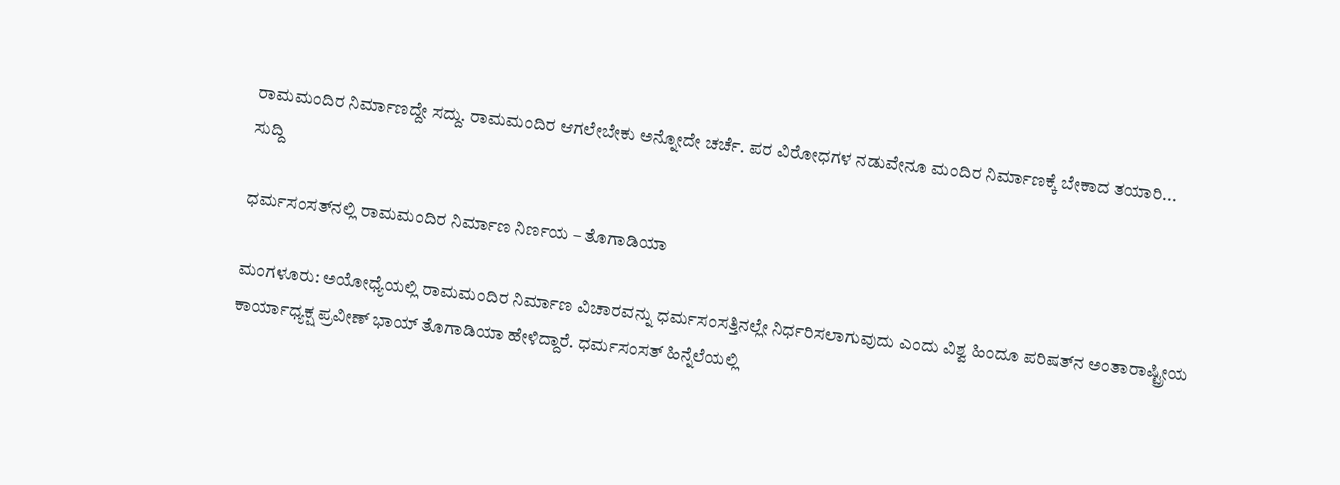ರಾಮಮಂದಿರ ನಿರ್ಮಾಣದ್ದೇ ಸದ್ದು. ರಾಮಮಂದಿರ ಆಗಲೇಬೇಕು ಅನ್ನೋದೇ ಚರ್ಚೆ. ಪರ ವಿರೋಧಗಳ ನಡುವೇನೂ ಮಂದಿರ ನಿರ್ಮಾಣಕ್ಕೆ ಬೇಕಾದ ತಯಾರಿ...
ಸುದ್ದಿ

ಧರ್ಮಸಂಸತ್‌ನಲ್ಲಿ ರಾಮಮಂದಿರ ನಿರ್ಮಾಣ ನಿರ್ಣಯ – ತೊಗಾಡಿಯಾ

ಮಂಗಳೂರು: ಅಯೋಧ್ಯೆಯಲ್ಲಿ ರಾಮಮಂದಿರ ನಿರ್ಮಾಣ ವಿಚಾರವನ್ನು ಧರ್ಮಸಂಸತ್ತಿನಲ್ಲೇ ನಿರ್ಧರಿಸಲಾಗುವುದು ಎಂದು ವಿಶ್ವ ಹಿಂದೂ ಪರಿಷತ್‌ನ ಅಂತಾರಾಷ್ಟ್ರೀಯ ಕಾರ್ಯಾಧ್ಯಕ್ಷ ಪ್ರವೀಣ್ ಭಾಯ್ ತೊಗಾಡಿಯಾ ಹೇಳಿದ್ದಾರೆ. ಧರ್ಮಸಂಸತ್ ಹಿನ್ನೆಲೆಯಲ್ಲಿ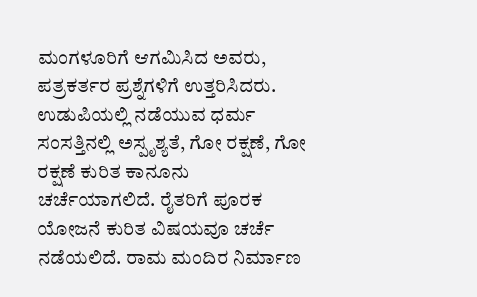ಮಂಗಳೂರಿಗೆ ಆಗಮಿಸಿದ ಅವರು, ಪತ್ರಕರ್ತರ ಪ್ರಶ್ನೆಗಳಿಗೆ ಉತ್ತರಿಸಿದರು. ಉಡುಪಿಯಲ್ಲಿ ನಡೆಯುವ ಧರ್ಮ ಸಂಸತ್ತಿನಲ್ಲಿ ಅಸ್ಪೃಶ್ಯತೆ, ಗೋ ರಕ್ಷಣೆ, ಗೋ ರಕ್ಷಣೆ ಕುರಿತ ಕಾನೂನು ಚರ್ಚೆಯಾಗಲಿದೆ. ರೈತರಿಗೆ ಪೂರಕ ಯೋಜನೆ ಕುರಿತ ವಿಷಯವೂ ಚರ್ಚೆ ನಡೆಯಲಿದೆ. ರಾಮ ಮಂದಿರ ನಿರ್ಮಾಣ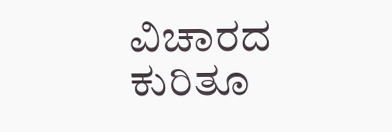ವಿಚಾರದ ಕುರಿತೂ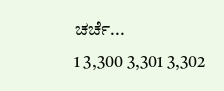ಚರ್ಚೆ...
1 3,300 3,301 3,302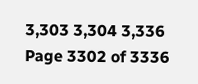3,303 3,304 3,336
Page 3302 of 3336